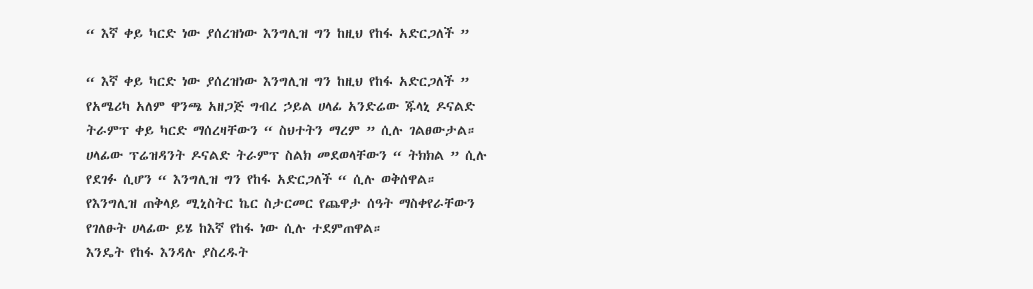“ እኛ ቀይ ካርድ ነው ያሰረዝነው እንግሊዝ ግን ከዚህ የከፋ አድርጋለች ”

“ እኛ ቀይ ካርድ ነው ያሰረዝነው እንግሊዝ ግን ከዚህ የከፋ አድርጋለች ”
የአሜሪካ አለም ዋንጫ አዘጋጅ ግብረ ኃይል ሀላፊ አንድሬው ጁላኒ ዶናልድ ትራምፕ ቀይ ካርድ ማሰረዛቸውን “ ስህተትን ማረም ” ሲሉ ገልፀውታል።
ሀላፊው ፕሬዝዳንት ዶናልድ ትራምፕ ስልክ መደወላቸውን “ ትክክል ” ሲሉ የደገፉ ሲሆን “ እንግሊዝ ግን የከፋ አድርጋለች “ ሲሉ ወቅሰዋል።
የእንግሊዝ ጠቅላይ ሚኒስትር ኬር ስታርመር የጨዋታ ሰዓት ማስቀየራቸውን የገለፁት ሀላፊው ይሄ ከእኛ የከፋ ነው ሲሉ ተደምጠዋል።
እንዴት የከፋ እንዳሉ ያስረዱት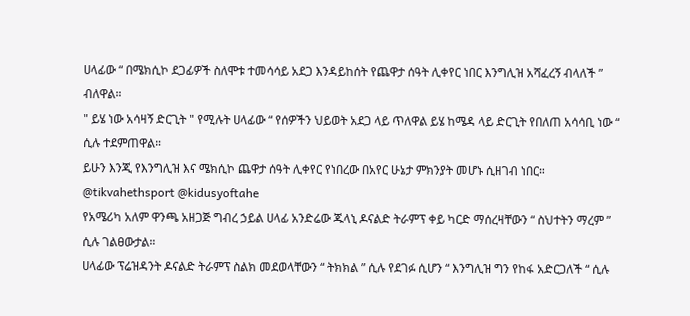ሀላፊው “ በሜክሲኮ ደጋፊዎች ስለሞቱ ተመሳሳይ አደጋ እንዳይከሰት የጨዋታ ሰዓት ሊቀየር ነበር እንግሊዝ አሻፈረኝ ብላለች ” ብለዋል።
" ይሄ ነው አሳዛኝ ድርጊት " የሚሉት ሀላፊው “ የሰዎችን ህይወት አደጋ ላይ ጥለዋል ይሄ ከሜዳ ላይ ድርጊት የበለጠ አሳሳቢ ነው “ ሲሉ ተደምጠዋል።
ይሁን እንጂ የእንግሊዝ እና ሜክሲኮ ጨዋታ ሰዓት ሊቀየር የነበረው በአየር ሁኔታ ምክንያት መሆኑ ሲዘገብ ነበር።
@tikvahethsport @kidusyoftahe
የአሜሪካ አለም ዋንጫ አዘጋጅ ግብረ ኃይል ሀላፊ አንድሬው ጁላኒ ዶናልድ ትራምፕ ቀይ ካርድ ማሰረዛቸውን “ ስህተትን ማረም ” ሲሉ ገልፀውታል።
ሀላፊው ፕሬዝዳንት ዶናልድ ትራምፕ ስልክ መደወላቸውን “ ትክክል ” ሲሉ የደገፉ ሲሆን “ እንግሊዝ ግን የከፋ አድርጋለች “ ሲሉ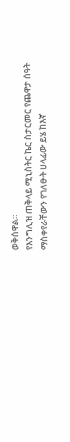ወቅሰዋል።
የእንግሊዝ ጠቅላይ ሚኒስትር ኬር ስታርመር የጨዋታ ሰዓት ማስቀየራቸውን የገለፁት ሀላፊው ይሄ ከእኛ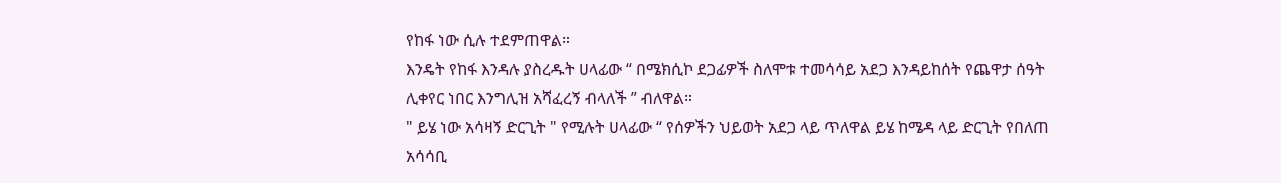የከፋ ነው ሲሉ ተደምጠዋል።
እንዴት የከፋ እንዳሉ ያስረዱት ሀላፊው “ በሜክሲኮ ደጋፊዎች ስለሞቱ ተመሳሳይ አደጋ እንዳይከሰት የጨዋታ ሰዓት ሊቀየር ነበር እንግሊዝ አሻፈረኝ ብላለች ” ብለዋል።
" ይሄ ነው አሳዛኝ ድርጊት " የሚሉት ሀላፊው “ የሰዎችን ህይወት አደጋ ላይ ጥለዋል ይሄ ከሜዳ ላይ ድርጊት የበለጠ አሳሳቢ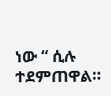ነው “ ሲሉ ተደምጠዋል።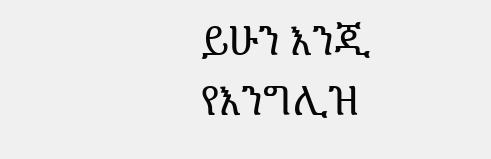ይሁን እንጂ የእንግሊዝ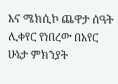እና ሜክሲኮ ጨዋታ ሰዓት ሊቀየር የነበረው በአየር ሁኔታ ምክንያት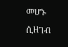መሆኑ ሲዘገብ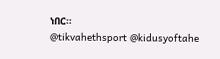ነበር።
@tikvahethsport @kidusyoftahe